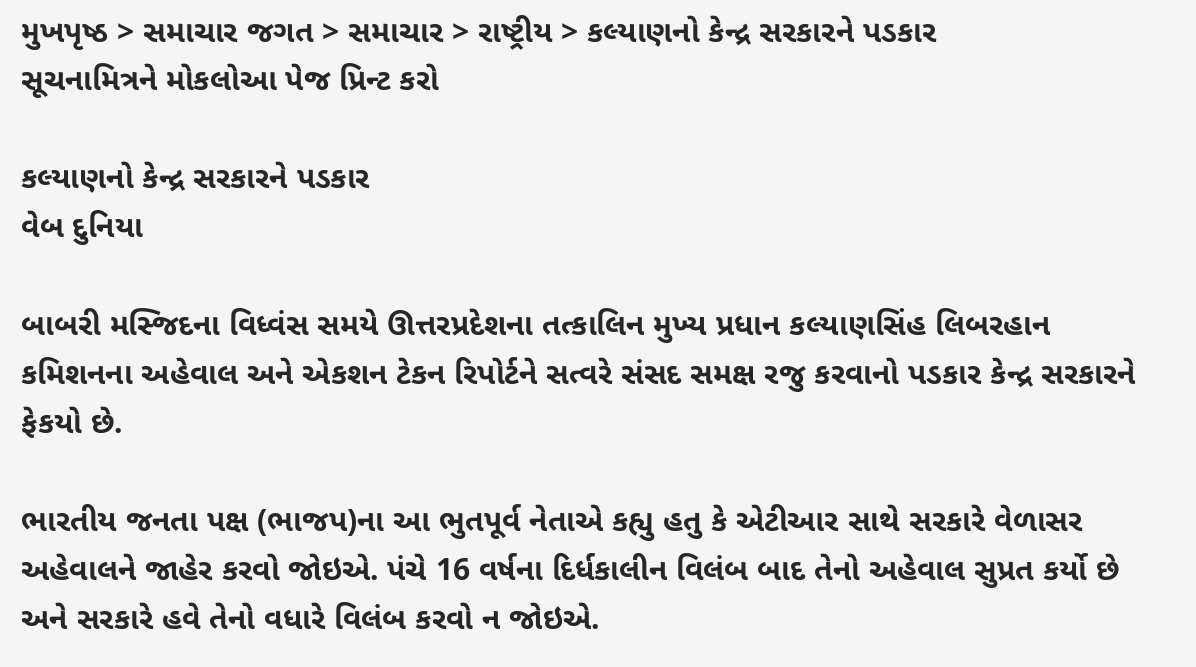મુખપૃષ્ઠ > સમાચાર જગત > સમાચાર > રાષ્ટ્રીય > કલ્યાણનો કેન્દ્ર સરકારને પડકાર
સૂચનામિત્રને મોકલોઆ પેજ પ્રિન્ટ કરો

કલ્યાણનો કેન્દ્ર સરકારને પડકાર
વેબ દુનિયા

બાબરી મસ્જિદના વિધ્વંસ સમયે ઊત્તરપ્રદેશના તત્કાલિન મુખ્ય પ્રધાન કલ્યાણસિંહ લિબરહાન કમિશનના અહેવાલ અને એકશન ટેકન રિપોર્ટને સત્વરે સંસદ સમક્ષ રજુ કરવાનો પડકાર કેન્દ્ર સરકારને ફેકયો છે.

ભારતીય જનતા પક્ષ (ભાજપ)ના આ ભુતપૂર્વ નેતાએ કહ્યુ હતુ કે એટીઆર સાથે સરકારે વેળાસર અહેવાલને જાહેર કરવો જોઇએ. પંચે 16 વર્ષના દિર્ધકાલીન વિલંબ બાદ તેનો અહેવાલ સુપ્રત કર્યો છે અને સરકારે હવે તેનો વધારે વિલંબ કરવો ન જોઇએ.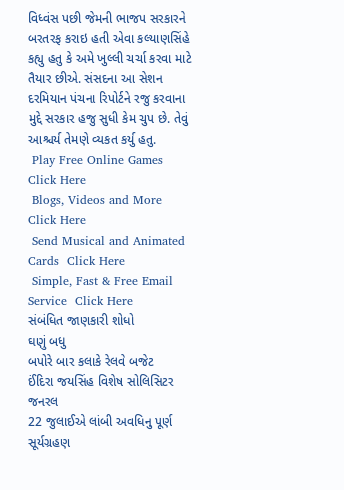વિધ્વંસ પછી જેમની ભાજપ સરકારને બરતરફ કરાઇ હતી એવા કલ્યાણસિંહે કહ્યુ હતુ કે અમે ખુલ્લી ચર્ચા કરવા માટે તૈયાર છીએ. સંસદના આ સેશન દરમિયાન પંચના રિપોર્ટને રજુ કરવાના મુદ્દે સરકાર હજુ સુધી કેમ ચુપ છે. તેવું આશ્ચર્ય તેમણે વ્યકત કર્યુ હતુ.
 Play Free Online Games  Click Here
 Blogs, Videos and More  Click Here
 Send Musical and Animated Cards  Click Here
 Simple, Fast & Free Email Service  Click Here
સંબંધિત જાણકારી શોધો
ઘણું બધુ
બપોરે બાર કલાકે રેલવે બજેટ
ઈંદિરા જયસિંહ વિશેષ સોલિસિટર જનરલ
22 જુલાઈએ લાંબી અવધિનુ પૂર્ણ સૂર્યગ્રહણ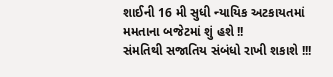શાઈની 16 મી સુધી ન્યાયિક અટકાયતમાં
મમતાના બજેટમાં શું હશે !!
સંમતિથી સજાતિય સંબંધો રાખી શકાશે !!!